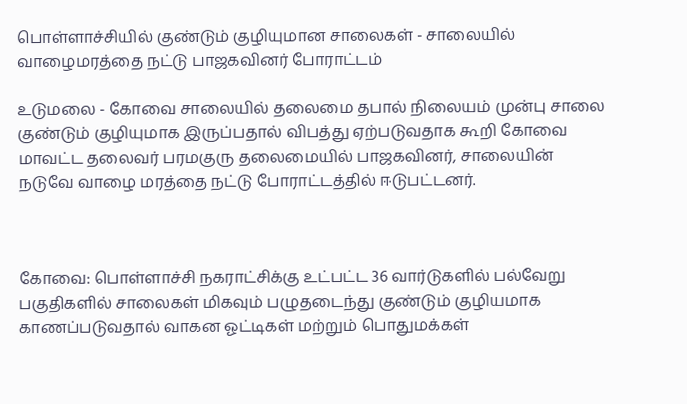பொள்ளாச்சியில் குண்டும் குழியுமான சாலைகள் - சாலையில் வாழைமரத்தை நட்டு பாஜகவினர் போராட்டம்

உடுமலை - கோவை சாலையில் தலைமை தபால் நிலையம் முன்பு சாலை குண்டும் குழியுமாக இருப்பதால் விபத்து ஏற்படுவதாக கூறி கோவை மாவட்ட தலைவர் பரமகுரு தலைமையில் பாஜகவினர், சாலையின் நடுவே வாழை மரத்தை நட்டு போராட்டத்தில் ஈடுபட்டனர்.



கோவை: பொள்ளாச்சி நகராட்சிக்கு உட்பட்ட 36 வார்டுகளில் பல்வேறு பகுதிகளில் சாலைகள் மிகவும் பழுதடைந்து குண்டும் குழியமாக காணப்படுவதால் வாகன ஓட்டிகள் மற்றும் பொதுமக்கள்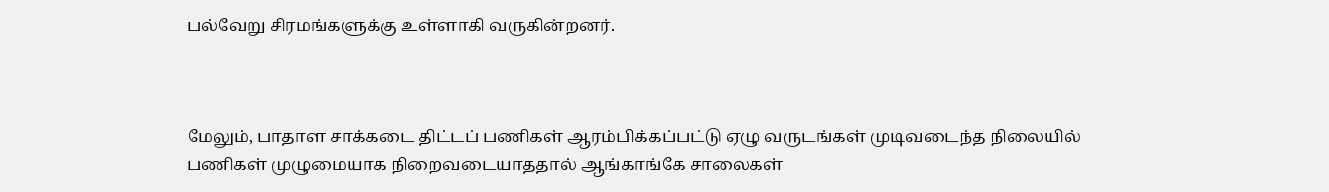பல்வேறு சிரமங்களுக்கு உள்ளாகி வருகின்றனர்.



மேலும், பாதாள சாக்கடை திட்டப் பணிகள் ஆரம்பிக்கப்பட்டு ஏழு வருடங்கள் முடிவடைந்த நிலையில் பணிகள் முழுமையாக நிறைவடையாததால் ஆங்காங்கே சாலைகள்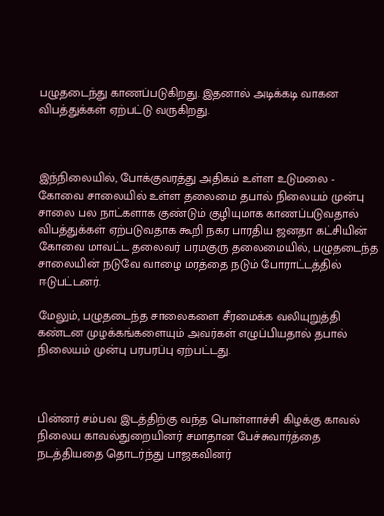பழுதடைந்து காணப்படுகிறது. இதனால் அடிக்கடி வாகன விபத்துக்கள் ஏற்பட்டு வருகிறது.



இந்நிலையில், போக்குவரத்து அதிகம் உள்ள உடுமலை - கோவை சாலையில் உள்ள தலைமை தபால் நிலையம் முன்பு சாலை பல நாட்களாக குண்டும் குழியுமாக காணப்படுவதால் விபத்துக்கள் ஏற்படுவதாக கூறி நகர பாரதிய ஜனதா கட்சியின் கோவை மாவட்ட தலைவர் பரமகுரு தலைமையில், பழுதடைந்த சாலையின் நடுவே வாழை மரத்தை நடும் போராட்டத்தில் ஈடுபட்டனர்.

மேலும், பழுதடைந்த சாலைகளை சீரமைக்க வலியுறுத்தி கண்டன முழக்கங்களையும் அவர்கள் எழுப்பியதால் தபால் நிலையம் முன்பு பரபரப்பு ஏற்பட்டது.



பின்னர் சம்பவ இடத்திற்கு வந்த பொள்ளாச்சி கிழக்கு காவல் நிலைய காவல்துறையினர் சமாதான பேச்சுவார்த்தை நடத்தியதை தொடர்ந்து பாஜகவினர்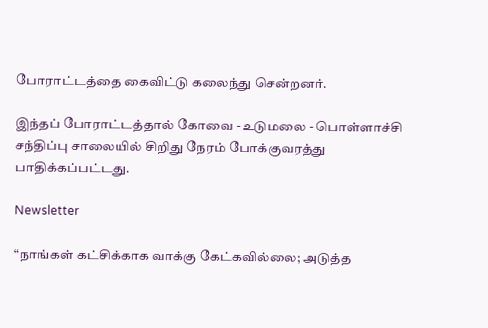போராட்டத்தை கைவிட்டு கலைந்து சென்றனர்.

இந்தப் போராட்டத்தால் கோவை - உடுமலை - பொள்ளாச்சி சந்திப்பு சாலையில் சிறிது நேரம் போக்குவரத்து பாதிக்கப்பட்டது.

Newsletter

“நாங்கள் கட்சிக்காக வாக்கு கேட்கவில்லை; அடுத்த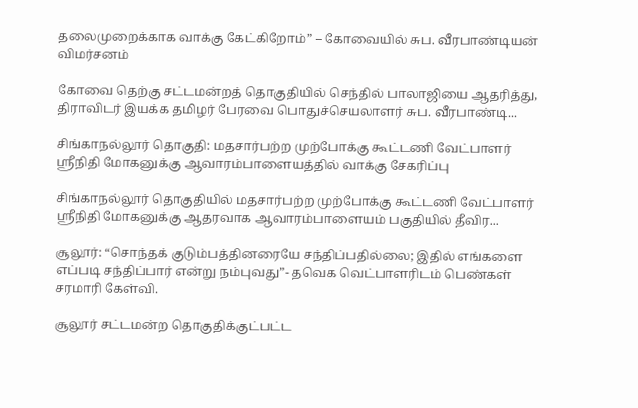தலைமுறைக்காக வாக்கு கேட்கிறோம்” – கோவையில் சுப. வீரபாண்டியன் விமர்சனம்

கோவை தெற்கு சட்டமன்றத் தொகுதியில் செந்தில் பாலாஜியை ஆதரித்து, திராவிடர் இயக்க தமிழர் பேரவை பொதுச்செயலாளர் சுப. வீரபாண்டி...

சிங்காநல்லூர் தொகுதி: மதசார்பற்ற முற்போக்கு கூட்டணி வேட்பாளர் ஸ்ரீநிதி மோகனுக்கு ஆவாரம்பாளையத்தில் வாக்கு சேகரிப்பு

சிங்காநல்லூர் தொகுதியில் மதசார்பற்ற முற்போக்கு கூட்டணி வேட்பாளர் ஸ்ரீநிதி மோகனுக்கு ஆதரவாக ஆவாரம்பாளையம் பகுதியில் தீவிர...

சூலூர்: “சொந்தக் குடும்பத்தினரையே சந்திப்பதில்லை; இதில் எங்களை எப்படி சந்திப்பார் என்று நம்புவது”- தவெக வெட்பாளரிடம் பெண்கள் சரமாரி கேள்வி.

சூலூர் சட்டமன்ற தொகுதிக்குட்பட்ட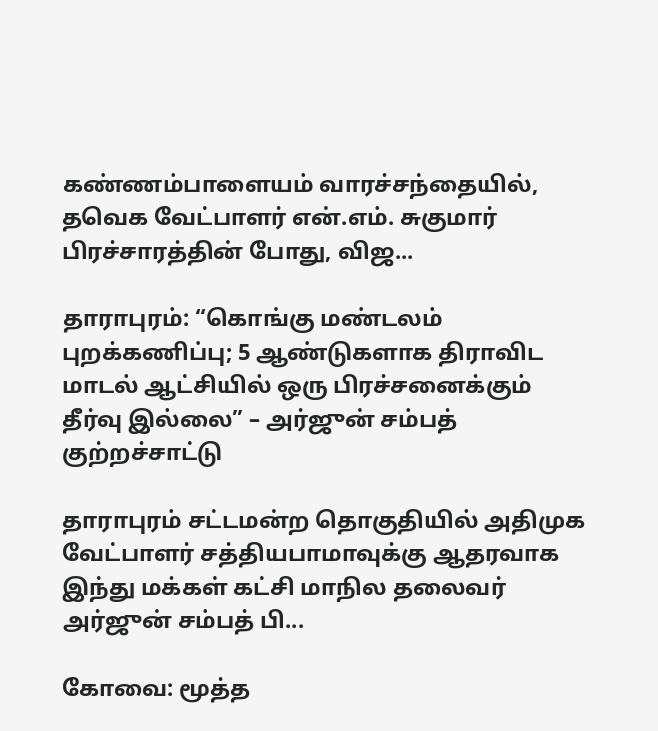கண்ணம்பாளையம் வாரச்சந்தையில், தவெக வேட்பாளர் என்.எம். சுகுமார் பிரச்சாரத்தின் போது, விஜ...

தாராபுரம்: “கொங்கு மண்டலம் புறக்கணிப்பு; 5 ஆண்டுகளாக திராவிட மாடல் ஆட்சியில் ஒரு பிரச்சனைக்கும் தீர்வு இல்லை” – அர்ஜுன் சம்பத் குற்றச்சாட்டு

தாராபுரம் சட்டமன்ற தொகுதியில் அதிமுக வேட்பாளர் சத்தியபாமாவுக்கு ஆதரவாக இந்து மக்கள் கட்சி மாநில தலைவர் அர்ஜுன் சம்பத் பி...

கோவை: மூத்த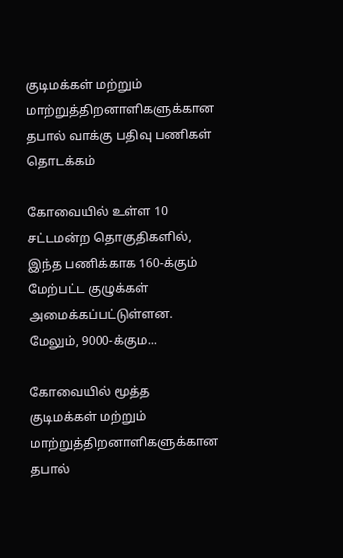குடிமக்கள் மற்றும் மாற்றுத்திறனாளிகளுக்கான தபால் வாக்கு பதிவு பணிகள் தொடக்கம்

கோவையில் உள்ள 10 சட்டமன்ற தொகுதிகளில், இந்த பணிக்காக 160-க்கும் மேற்பட்ட குழுக்கள் அமைக்கப்பட்டுள்ளன. மேலும், 9000-க்கும...

கோவையில் மூத்த குடிமக்கள் மற்றும் மாற்றுத்திறனாளிகளுக்கான தபால்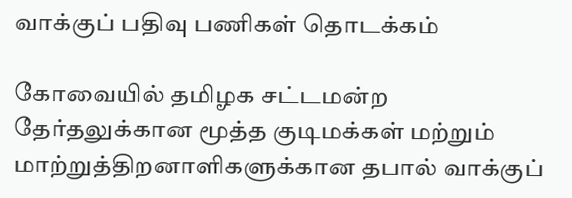வாக்குப் பதிவு பணிகள் தொடக்கம்

கோவையில் தமிழக சட்டமன்ற தேர்தலுக்கான மூத்த குடிமக்கள் மற்றும் மாற்றுத்திறனாளிகளுக்கான தபால் வாக்குப்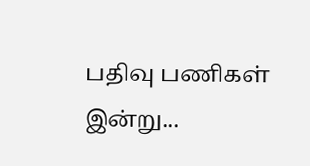பதிவு பணிகள் இன்று...